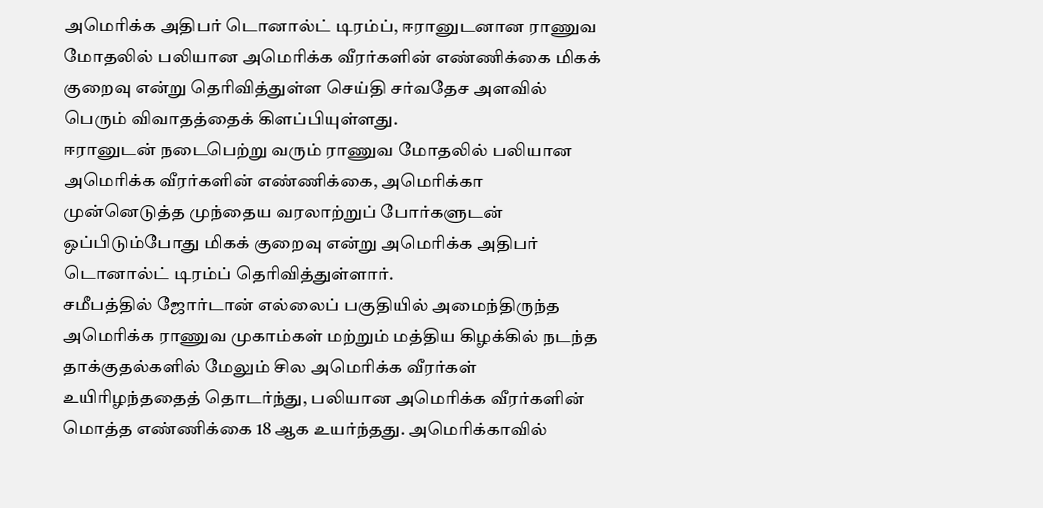அமெரிக்க அதிபர் டொனால்ட் டிரம்ப், ஈரானுடனான ராணுவ மோதலில் பலியான அமெரிக்க வீரர்களின் எண்ணிக்கை மிகக் குறைவு என்று தெரிவித்துள்ள செய்தி சர்வதேச அளவில் பெரும் விவாதத்தைக் கிளப்பியுள்ளது.
ஈரானுடன் நடைபெற்று வரும் ராணுவ மோதலில் பலியான அமெரிக்க வீரர்களின் எண்ணிக்கை, அமெரிக்கா முன்னெடுத்த முந்தைய வரலாற்றுப் போர்களுடன் ஒப்பிடும்போது மிகக் குறைவு என்று அமெரிக்க அதிபர் டொனால்ட் டிரம்ப் தெரிவித்துள்ளார்.
சமீபத்தில் ஜோர்டான் எல்லைப் பகுதியில் அமைந்திருந்த அமெரிக்க ராணுவ முகாம்கள் மற்றும் மத்திய கிழக்கில் நடந்த தாக்குதல்களில் மேலும் சில அமெரிக்க வீரர்கள் உயிரிழந்ததைத் தொடர்ந்து, பலியான அமெரிக்க வீரர்களின் மொத்த எண்ணிக்கை 18 ஆக உயர்ந்தது. அமெரிக்காவில்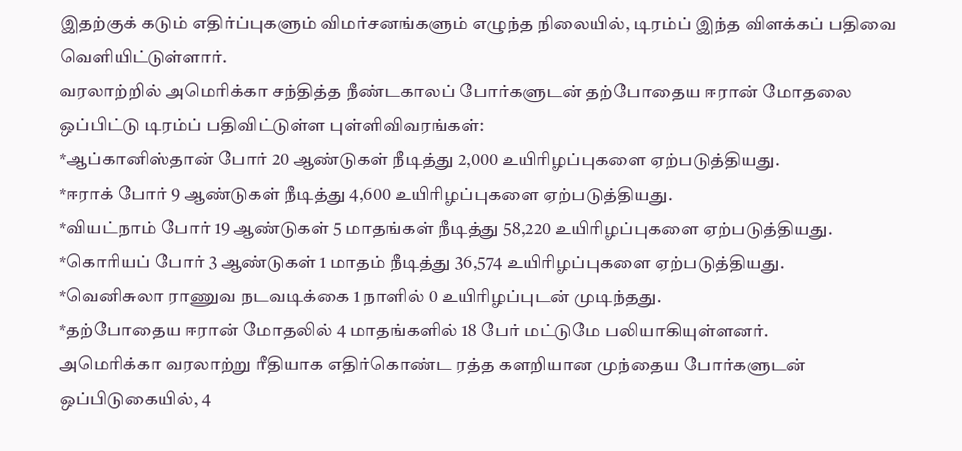இதற்குக் கடும் எதிர்ப்புகளும் விமர்சனங்களும் எழுந்த நிலையில், டிரம்ப் இந்த விளக்கப் பதிவை வெளியிட்டுள்ளார்.
வரலாற்றில் அமெரிக்கா சந்தித்த நீண்டகாலப் போர்களுடன் தற்போதைய ஈரான் மோதலை ஒப்பிட்டு டிரம்ப் பதிவிட்டுள்ள புள்ளிவிவரங்கள்:
*ஆப்கானிஸ்தான் போர் 20 ஆண்டுகள் நீடித்து 2,000 உயிரிழப்புகளை ஏற்படுத்தியது.
*ஈராக் போர் 9 ஆண்டுகள் நீடித்து 4,600 உயிரிழப்புகளை ஏற்படுத்தியது.
*வியட்நாம் போர் 19 ஆண்டுகள் 5 மாதங்கள் நீடித்து 58,220 உயிரிழப்புகளை ஏற்படுத்தியது.
*கொரியப் போர் 3 ஆண்டுகள் 1 மாதம் நீடித்து 36,574 உயிரிழப்புகளை ஏற்படுத்தியது.
*வெனிசுலா ராணுவ நடவடிக்கை 1 நாளில் 0 உயிரிழப்புடன் முடிந்தது.
*தற்போதைய ஈரான் மோதலில் 4 மாதங்களில் 18 பேர் மட்டுமே பலியாகியுள்ளனர்.
அமெரிக்கா வரலாற்று ரீதியாக எதிர்கொண்ட ரத்த களறியான முந்தைய போர்களுடன் ஒப்பிடுகையில், 4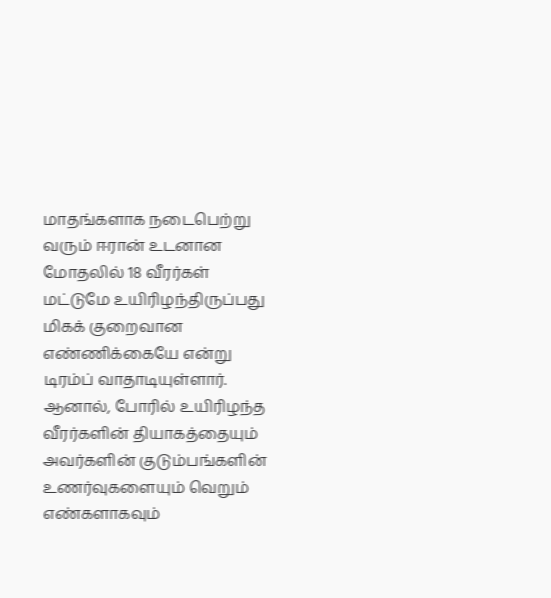மாதங்களாக நடைபெற்று வரும் ஈரான் உடனான மோதலில் 18 வீரர்கள் மட்டுமே உயிரிழந்திருப்பது மிகக் குறைவான எண்ணிக்கையே என்று டிரம்ப் வாதாடியுள்ளார்.
ஆனால், போரில் உயிரிழந்த வீரர்களின் தியாகத்தையும் அவர்களின் குடும்பங்களின் உணர்வுகளையும் வெறும் எண்களாகவும்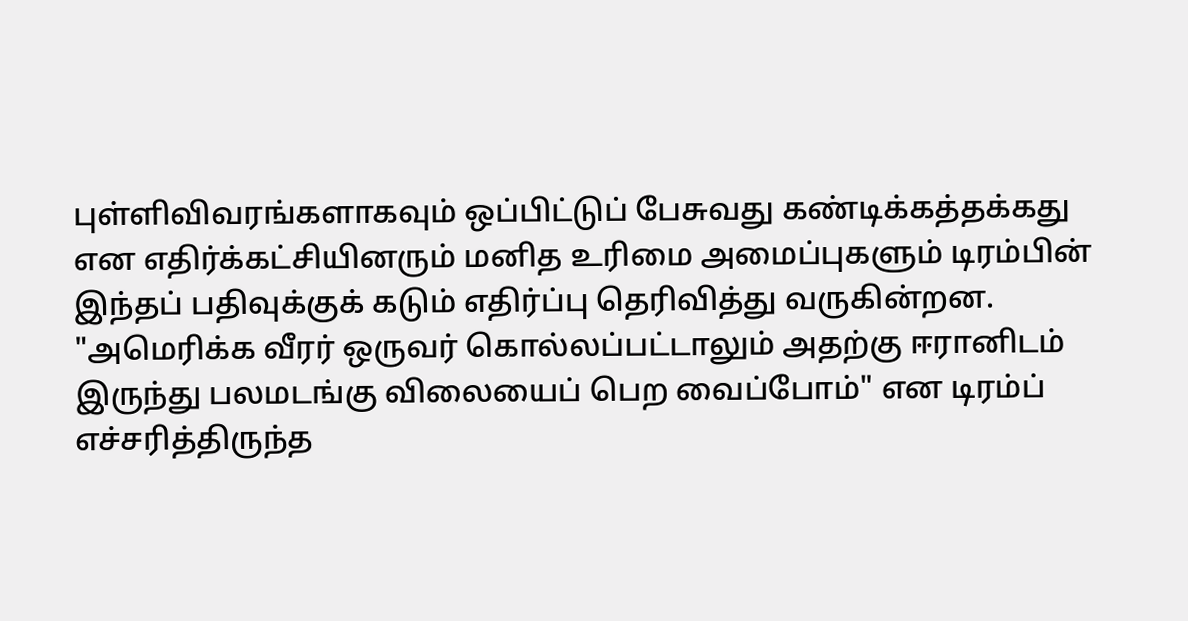புள்ளிவிவரங்களாகவும் ஒப்பிட்டுப் பேசுவது கண்டிக்கத்தக்கது என எதிர்க்கட்சியினரும் மனித உரிமை அமைப்புகளும் டிரம்பின் இந்தப் பதிவுக்குக் கடும் எதிர்ப்பு தெரிவித்து வருகின்றன.
"அமெரிக்க வீரர் ஒருவர் கொல்லப்பட்டாலும் அதற்கு ஈரானிடம் இருந்து பலமடங்கு விலையைப் பெற வைப்போம்" என டிரம்ப் எச்சரித்திருந்த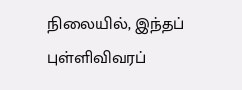நிலையில், இந்தப் புள்ளிவிவரப்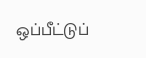ஒப்பீட்டுப்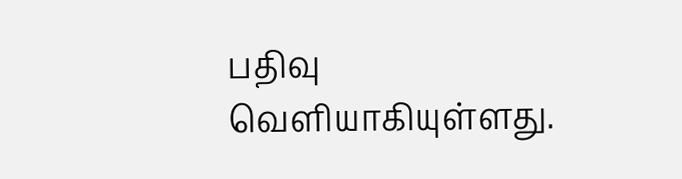பதிவு வெளியாகியுள்ளது.